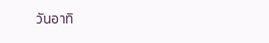วันอาทิ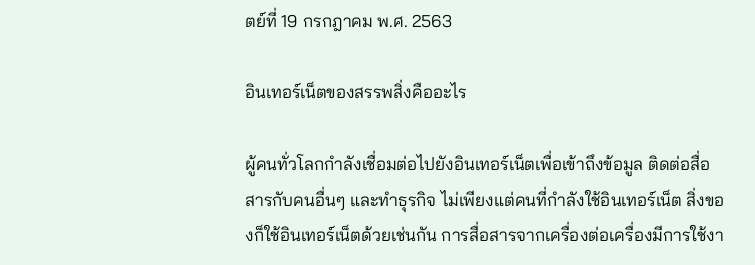ตย์ที่ 19 กรกฎาคม พ.ศ. 2563

อินเทอร์เน็ตของสรรพสิ่งคืออะไร

ผู้คนทั่วโลกกำลังเชื่อมต่อไปยังอินเทอร์เน็ตเพื่อเข้าถึงข้อมูล ติดต่อสื่อสารกับคนอื่นๆ และทำธุรกิจ ไม่เพียงแต่คนที่กำลังใช้อินเทอร์เน็ต สิ่งของก็ใช้อินเทอร์เน็ตด้วยเช่นกัน การสื่อสารจากเครื่องต่อเครื่องมีการใช้งา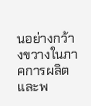นอย่างกว้างขวางในภาคการผลิตและพ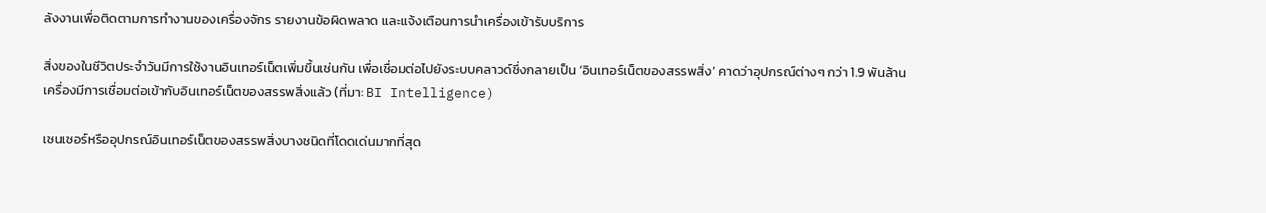ลังงานเพื่อติดตามการทำงานของเครื่องจักร รายงานข้อผิดพลาด และแจ้งเตือนการนำเครื่องเข้ารับบริการ

สิ่งของในชีวิตประจำวันมีการใช้งานอินเทอร์เน็ตเพิ่มขึ้นเช่นกัน เพื่อเชื่อมต่อไปยังระบบคลาวด์ซึ่งกลายเป็น ‘อินเทอร์เน็ตของสรรพสิ่ง’ คาดว่าอุปกรณ์ต่างๆ กว่า 1.9 พันล้านเครื่องมีการเชื่อมต่อเข้ากับอินเทอร์เน็ตของสรรพสิ่งแล้ว (ที่มา: BI Intelligence)

เซนเซอร์หรืออุปกรณ์อินเทอร์เน็ตของสรรพสิ่งบางชนิดที่โดดเด่นมากที่สุด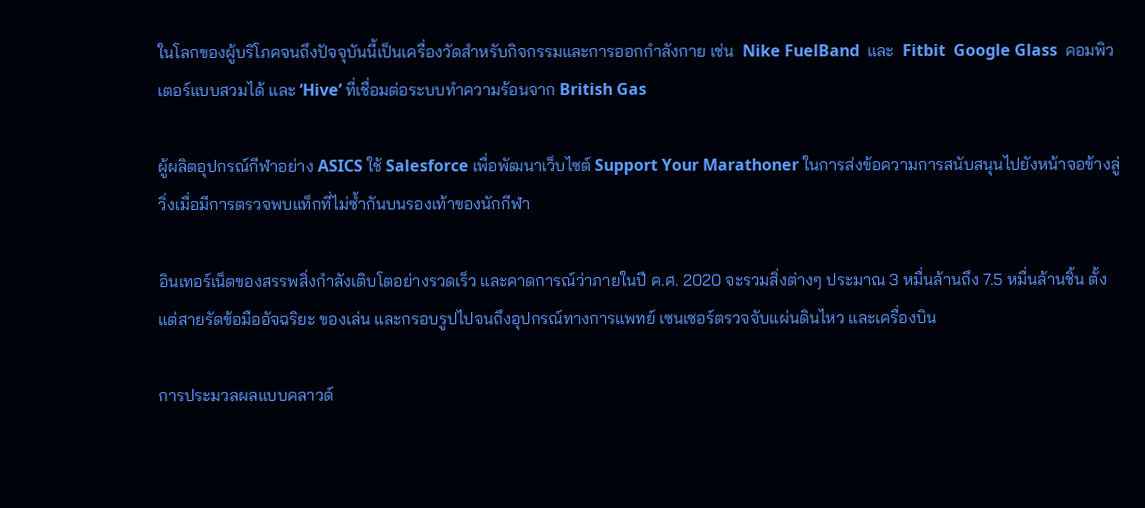ในโลกของผู้บริโภคจนถึงปัจจุบันนี้เป็นเครื่องวัดสำหรับกิจกรรมและการออกกำลังกาย เช่น  Nike FuelBand  และ  Fitbit  Google Glass  คอมพิวเตอร์แบบสวมได้ และ ‘Hive’ ที่เชื่อมต่อระบบทำความร้อนจาก British Gas

ผู้ผลิตอุปกรณ์กีฬาอย่าง ASICS ใช้ Salesforce เพื่อพัฒนาเว็บไซต์ Support Your Marathoner ในการส่งข้อความการสนับสนุนไปยังหน้าจอข้างลู่วิ่งเมื่อมีการตรวจพบแท็กที่ไม่ซ้ำกันบนรองเท้าของนักกีฬา

อินเทอร์เน็ตของสรรพสิ่งกำลังเติบโตอย่างรวดเร็ว และคาดการณ์ว่าภายในปี ค.ศ. 2020 จะรวมสิ่งต่างๆ ประมาณ 3 หมื่นล้านถึง 7.5 หมื่นล้านชิ้น ตั้งแต่สายรัดข้อมืออัจฉริยะ ของเล่น และกรอบรูปไปจนถึงอุปกรณ์ทางการแพทย์ เซนเซอร์ตรวจจับแผ่นดินไหว และเครื่องบิน

การประมวลผลแบบคลาวด์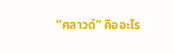“คลาวด์” คืออะไร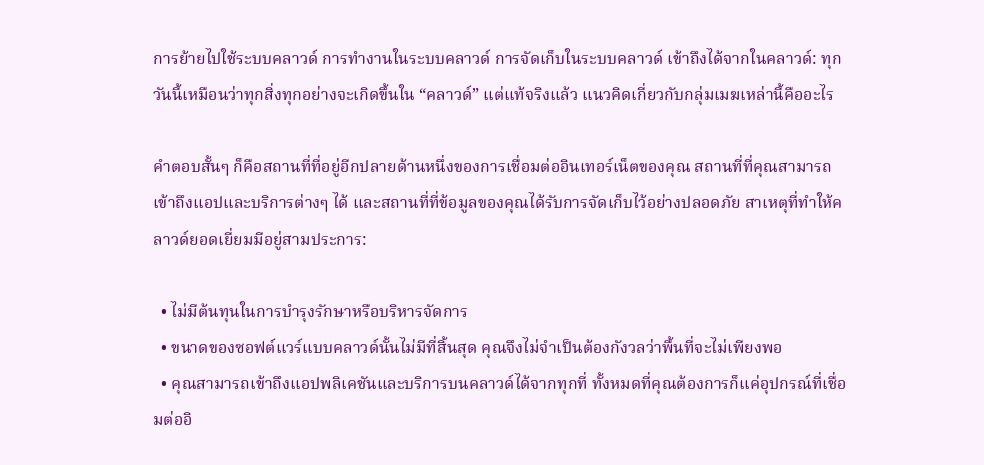การย้ายไปใช้ระบบคลาวด์ การทำงานในระบบคลาวด์ การจัดเก็บในระบบคลาวด์ เข้าถึงได้จากในคลาวด์: ทุกวันนี้เหมือนว่าทุกสิ่งทุกอย่างจะเกิดขึ้นใน “คลาวด์” แต่แท้จริงแล้ว แนวคิดเกี่ยวกับกลุ่มเมฆเหล่านี้คืออะไร

คำตอบสั้นๆ ก็คือสถานที่ที่อยู่อีกปลายด้านหนึ่งของการเชื่อมต่ออินเทอร์เน็ตของคุณ สถานที่ที่คุณสามารถเข้าถึงแอปและบริการต่างๆ ได้ และสถานที่ที่ข้อมูลของคุณได้รับการจัดเก็บไว้อย่างปลอดภัย สาเหตุที่ทำให้คลาวด์ยอดเยี่ยมมีอยู่สามประการ:

  • ไม่มีต้นทุนในการบำรุงรักษาหรือบริหารจัดการ
  • ขนาดของซอฟต์แวร์แบบคลาวด์นั้นไม่มีที่สิ้นสุด คุณจึงไม่จำเป็นต้องกังวลว่าพื้นที่จะไม่เพียงพอ
  • คุณสามารถเข้าถึงแอปพลิเคชันและบริการบนคลาวด์ได้จากทุกที่ ทั้งหมดที่คุณต้องการก็แค่อุปกรณ์ที่เชื่อมต่ออิ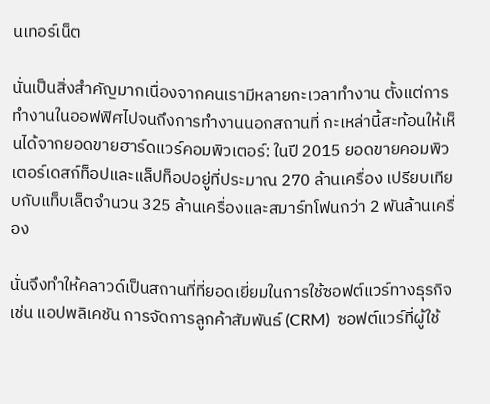นเทอร์เน็ต

นั่นเป็นสิ่งสำคัญมากเนื่องจากคนเรามีหลายกะเวลาทำงาน ตั้งแต่การทำงานในออฟฟิศไปจนถึงการทำงานนอกสถานที่ กะเหล่านี้สะท้อนให้เห็นได้จากยอดขายฮาร์ดแวร์คอมพิวเตอร์: ในปี 2015 ยอดขายคอมพิวเตอร์เดสก์ท็อปและแล็ปท็อปอยู่ที่ประมาณ 270 ล้านเครื่อง เปรียบเทียบกับแท็บเล็ตจำนวน 325 ล้านเครื่องและสมาร์ทโฟนกว่า 2 พันล้านเครื่อง

นั่นจึงทำให้คลาวด์เป็นสถานที่ที่ยอดเยี่ยมในการใช้ซอฟต์แวร์ทางธุรกิจ เช่น แอปพลิเคชัน การจัดการลูกค้าสัมพันธ์ (CRM)  ซอฟต์แวร์ที่ผู้ใช้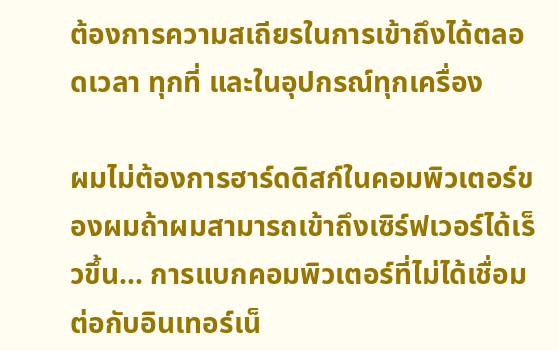ต้องการความสเถียรในการเข้าถึงได้ตลอดเวลา ทุกที่ และในอุปกรณ์ทุกเครื่อง

ผมไม่ต้องการฮาร์ดดิสก์ในคอมพิวเตอร์ของผมถ้าผมสามารถเข้าถึงเซิร์ฟเวอร์ได้เร็วขึ้น... การแบกคอมพิวเตอร์ที่ไม่ได้เชื่อมต่อกับอินเทอร์เน็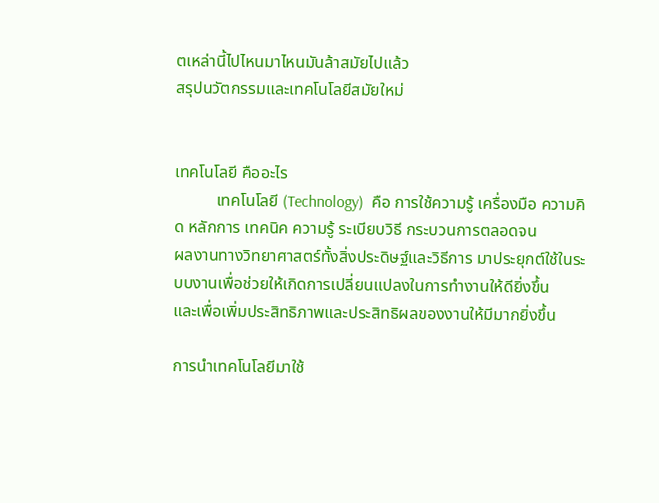ตเหล่านี้ไปไหนมาไหนมันล้าสมัยไปแล้ว
สรุปนวัตกรรมและเทคโนโลยีสมัยใหม่


เทคโนโลยี คืออะไร
          เทคโนโลยี (Technology)  คือ การใช้ความรู้ เครื่องมือ ความคิด หลักการ เทคนิค ความรู้ ระเบียบวิธี กระบวนการตลอดจน
ผลงานทางวิทยาศาสตร์ทั้งสิ่งประดิษฐ์และวิธีการ มาประยุกต์ใช้ในระบบงานเพื่อช่วยให้เกิดการเปลี่ยนแปลงในการทำงานให้ดียิ่งขึ้น
และเพื่อเพิ่มประสิทธิภาพและประสิทธิผลของงานให้มีมากยิ่งขึ้น

การนำเทคโนโลยีมาใช้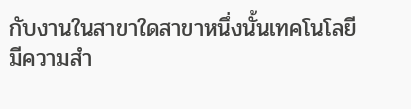กับงานในสาขาใดสาขาหนึ่งนั้นเทคโนโลยี มีความสำ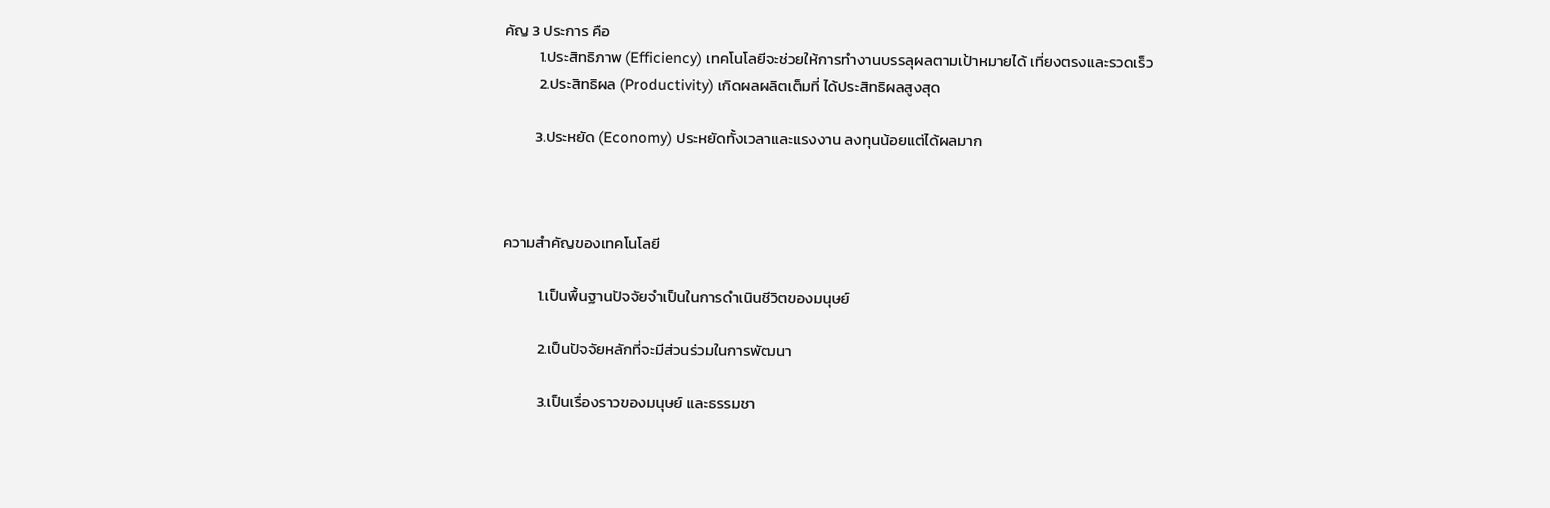คัญ 3 ประการ คือ
          1.ประสิทธิภาพ (Efficiency) เทคโนโลยีจะช่วยให้การทำงานบรรลุผลตามเป้าหมายได้ เที่ยงตรงและรวดเร็ว
          2.ประสิทธิผล (Productivity) เกิดผลผลิตเต็มที่ ได้ประสิทธิผลสูงสุด

         3.ประหยัด (Economy) ประหยัดทั้งเวลาและแรงงาน ลงทุนน้อยแต่ได้ผลมาก



ความสำคัญของเทคโนโลยี

          1.เป็นพื้นฐานปัจจัยจำเป็นในการดำเนินชีวิตของมนุษย์

          2.เป็นปัจจัยหลักที่จะมีส่วนร่วมในการพัฒนา

          3.เป็นเรื่องราวของมนุษย์ และธรรมชา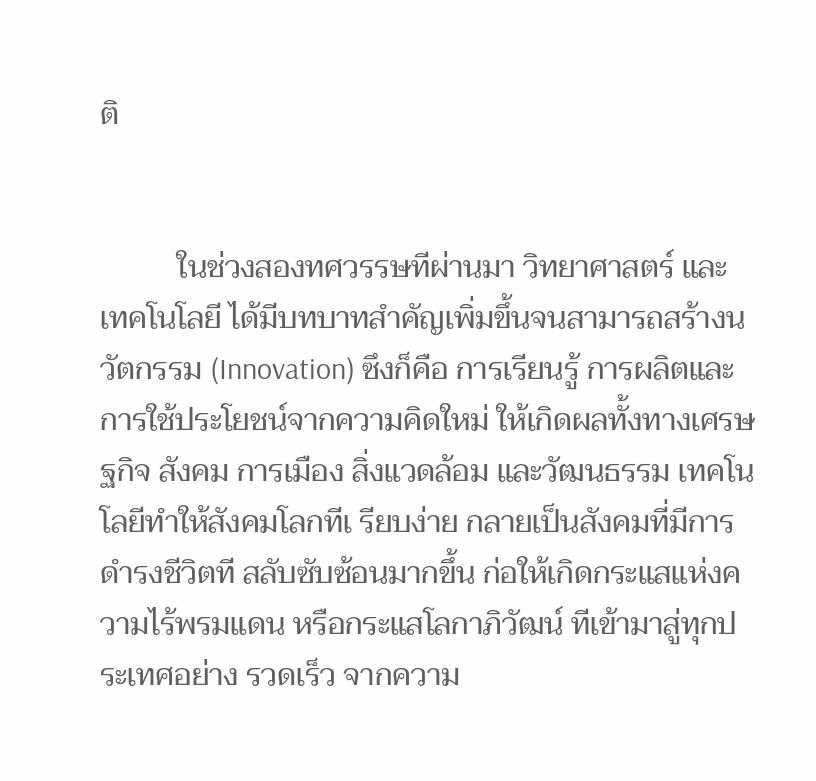ติ


          ในช่วงสองทศวรรษทีผ่านมา วิทยาศาสตร์ และ เทคโนโลยี ได้มีบทบาทสำคัญเพิ่มขึ้นจนสามารถสร้างนวัตกรรม (Innovation) ซึงก็คือ การเรียนรู้ การผลิตและ การใช้ประโยชน์จากความคิดใหม่ ให้เกิดผลทั้งทางเศรษฐกิจ สังคม การเมือง สิ่งแวดล้อม และวัฒนธรรม เทคโนโลยีทำให้สังคมโลกทีเ รียบง่าย กลายเป็นสังคมที่มีการดำรงชีวิตที สลับซับซ้อนมากขึ้น ก่อให้เกิดกระแสแห่งความไร้พรมแดน หรือกระแสโลกาภิวัฒน์ ทีเข้ามาสู่ทุกประเทศอย่าง รวดเร็ว จากความ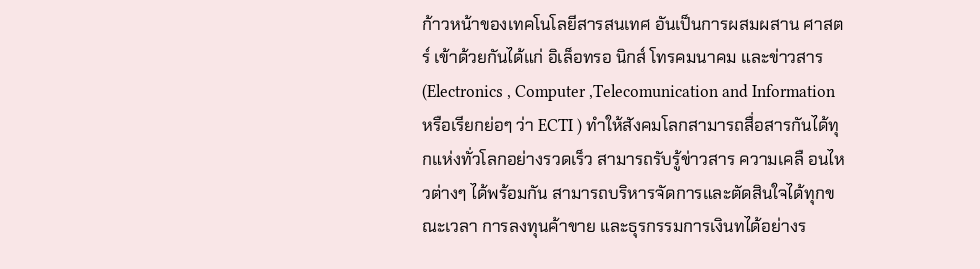ก้าวหน้าของเทคโนโลยีสารสนเทศ อันเป็นการผสมผสาน ศาสตร์ เข้าด้วยกันได้แก่ อิเล็อทรอ นิกส์ โทรคมนาคม และข่าวสาร (Electronics , Computer ,Telecomunication and Information หรือเรียกย่อๆ ว่า ECTI ) ทำให้สังคมโลกสามารถสื่อสารกันได้ทุกแห่งทั่วโลกอย่างรวดเร็ว สามารถรับรู้ข่าวสาร ความเคลื อนไหวต่างๆ ได้พร้อมกัน สามารถบริหารจัดการและตัดสินใจได้ทุกขณะเวลา การลงทุนค้าขาย และธุรกรรมการเงินทได้อย่างร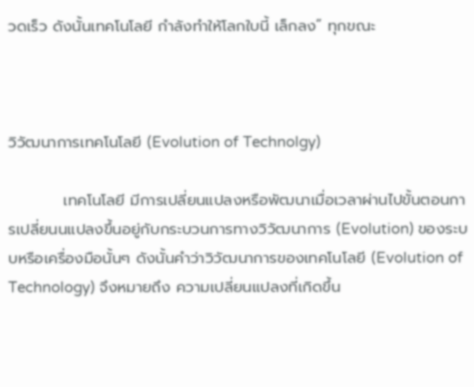วดเร็ว ดังนั้นเทคโนโลยี กำลังทำให้โลกใบนี้ เล็กลง” ทุกขณะ



วิวัฒนาการเทคโนโลยี (Evolution of Technolgy)

          เทคโนโลยี มีการเปลี่ยนแปลงหรือพัฒนาเมื่อเวลาผ่านไปขั้นตอนการเปลี่ยนนแปลงขึ้นอยู่กับกระบวนการทางวิวัฒนาการ (Evolution) ของระบบหรือเครื่องมือนั้นๆ ดังนั้นคำว่าวิวัฒนาการของเทคโนโลยี (Evolution of Technology) จึงหมายถึง ความเปลี่ยนแปลงที่เกิดขึ้น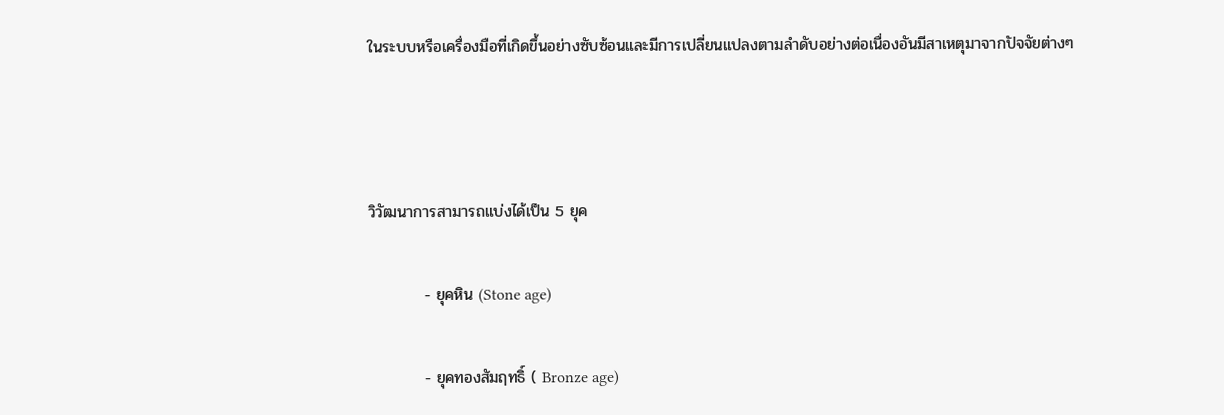ในระบบหรือเครื่องมือที่เกิดขึ้นอย่างซับซ้อนและมีการเปลี่ยนแปลงตามลำดับอย่างต่อเนื่องอันมีสาเหตุมาจากปัจจัยต่างๆ



วิวัฒนาการสามารถแบ่งได้เป็น 5 ยุค

          - ยุคหิน (Stone age)

          - ยุคทองสัมฤทธิ์ ( Bronze age)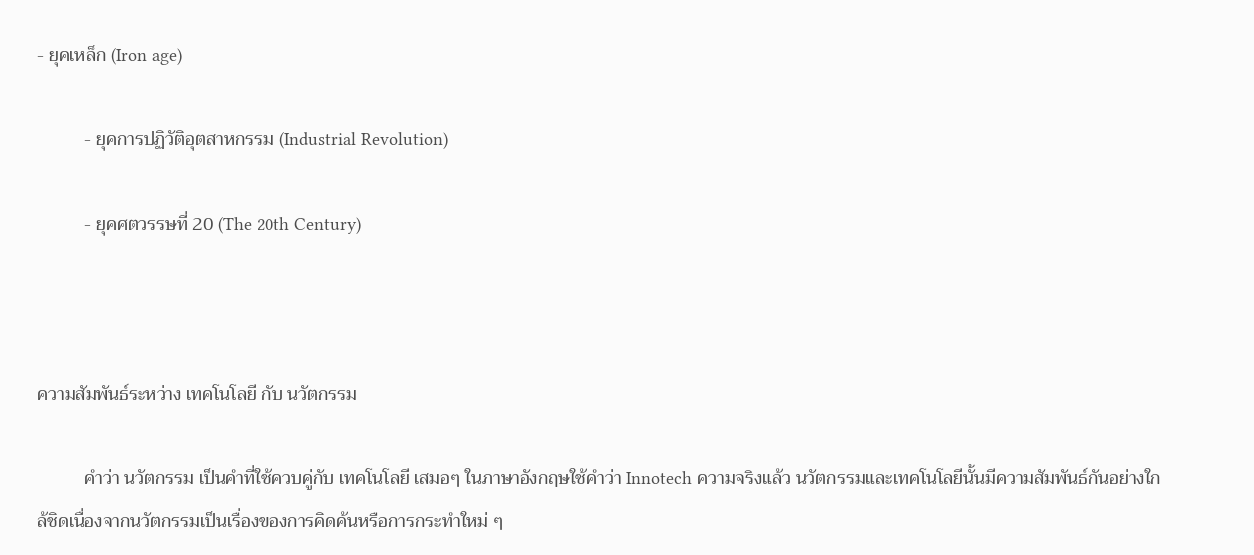- ยุคเหล็ก (Iron age)

          - ยุคการปฏิวัติอุตสาหกรรม (Industrial Revolution)

          - ยุคศตวรรษที่ 20 (The 20th Century)



ความสัมพันธ์ระหว่าง เทคโนโลยี กับ นวัตกรรม

          คำว่า นวัตกรรม เป็นคำที่ใช้ควบคู่กับ เทคโนโลยี เสมอๆ ในภาษาอังกฤษใช้คำว่า Innotech ความจริงแล้ว นวัตกรรมและเทคโนโลยีนั้นมีความสัมพันธ์กันอย่างใกล้ชิดเนื่องจากนวัตกรรมเป็นเรื่องของการคิดค้นหรือการกระทำใหม่ ๆ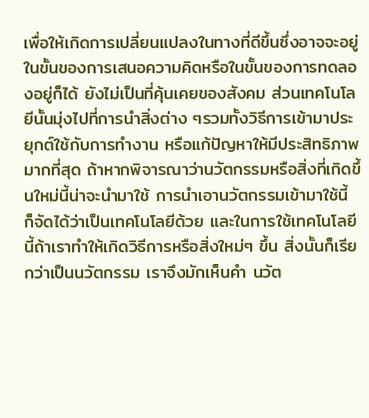เพื่อให้เกิดการเปลี่ยนแปลงในทางที่ดีขึ้นซึ่งอาจจะอยู่ในขั้นของการเสนอความคิดหรือในขั้นของการทดลองอยู่ก็ได้ ยังไม่เป็นที่คุ้นเคยของสังคม ส่วนเทคโนโลยีนั้นมุ่งไปที่การนำสิ่งต่าง ๆรวมทั้งวิธีการเข้ามาประยุกต์ใช้กับการทำงาน หรือแก้ปัญหาให้มีประสิทธิภาพมากที่สุด ถ้าหากพิจารณาว่านวัตกรรมหรือสิ่งที่เกิดขึ้นใหม่นี้น่าจะนำมาใช้ การนำเอานวัตกรรมเข้ามาใช้นี้ ก็จัดได้ว่าเป็นเทคโนโลยีด้วย และในการใช้เทคโนโลยีนี้ถ้าเราทำให้เกิดวิธีการหรือสิ่งใหม่ๆ ขึ้น สิ่งนั้นก็เรียกว่าเป็นนวัตกรรม เราจึงมักเห็นคำ นวัต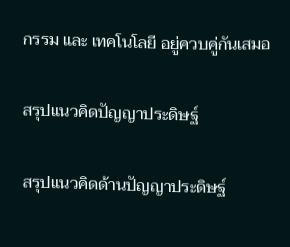กรรม และ เทคโนโลยี อยู่ควบคู่กันเสมอ

สรุปแนวคิดปัญญาประดิษฐ์

สรุปแนวคิดด้านปัญญาประดิษฐ์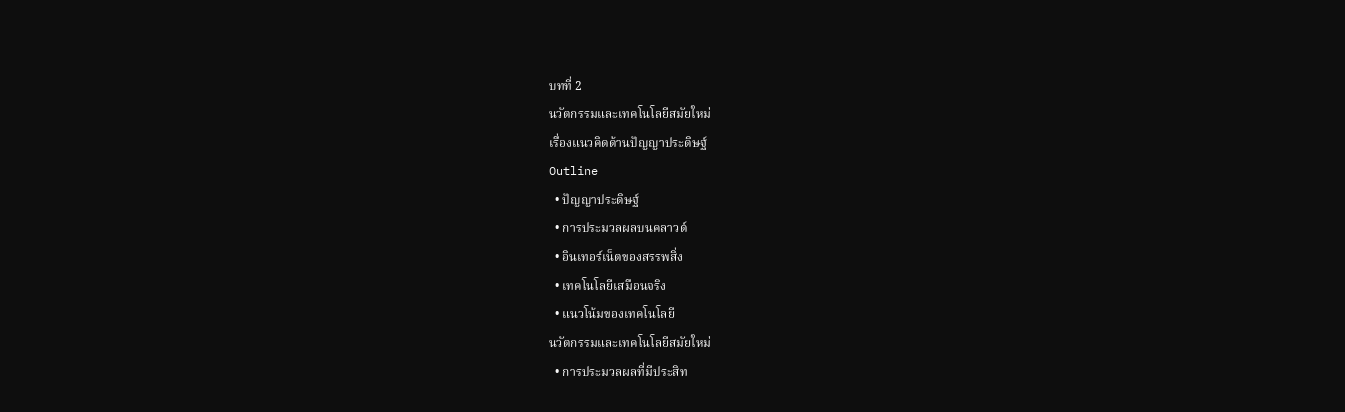บทที่ 2
นวัตกรรมและเทคโนโลยีสมัยใหม่
เรื่องแนวคิดด้านปัญญาประดิษฐ์
Outline
  • ปัญญาประดิษฐ์
  • การประมวลผลบนคลาวด์
  • อินเทอร์เน็ตของสรรพสิ่ง
  • เทคโนโลยีเสมือนจริง
  • แนวโน้มของเทคโนโลยี
นวัตกรรมและเทคโนโลยีสมัยใหม่
  • การประมวลผลที่มีประสิท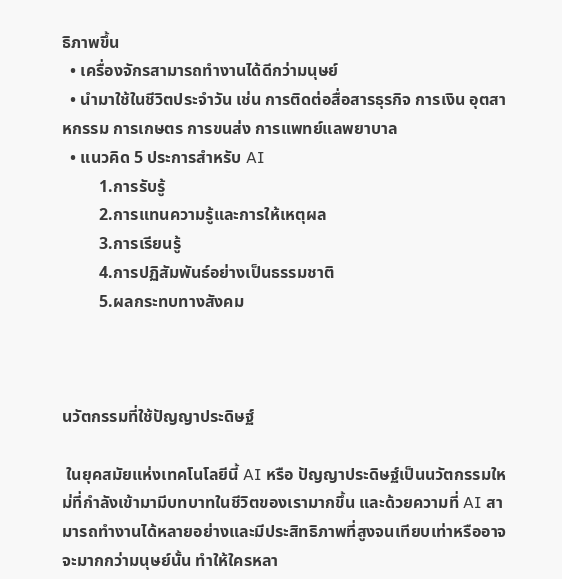ธิภาพขึ้น
  • เครื่องจักรสามารถทำงานได้ดีกว่ามนุษย์
  • นำมาใช้ในชีวิตประจำวัน เช่น การติดต่อสื่อสารธุรกิจ การเงิน อุตสาหกรรม การเกษตร การขนส่ง การแพทย์แลพยาบาล
  • แนวคิด 5 ประการสำหรับ AI
         1.การรับรู้
         2.การแทนความรู้และการให้เหตุผล
         3.การเรียนรู้
         4.การปฏิสัมพันธ์อย่างเป็นธรรมชาติ
         5.ผลกระทบทางสังคม



นวัตกรรมที่ใช้ปัญญาประดิษฐ์

 ในยุคสมัยแห่งเทคโนโลยีนี้ AI หรือ ปัญญาประดิษฐ์เป็นนวัตกรรมใหม่ที่กำลังเข้ามามีบทบาทในชีวิตของเรามากขึ้น และด้วยความที่ AI สามารถทำงานได้หลายอย่างและมีประสิทธิภาพที่สูงจนเทียบเท่าหรืออาจจะมากกว่ามนุษย์นั้น ทำให้ใครหลา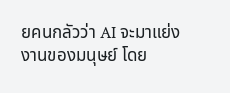ยคนกลัวว่า AI จะมาแย่งงานของมนุษย์ โดย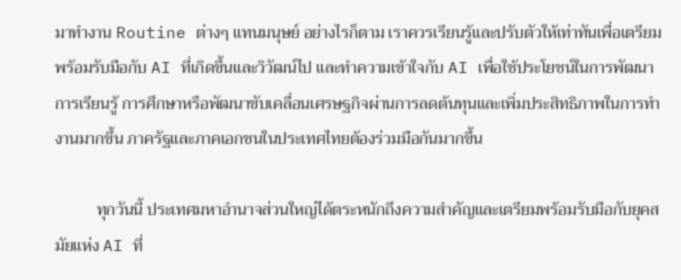มาทำงาน Routine ต่างๆ แทนมนุษย์ อย่างไรก็ตาม เราควรเรียนรู้และปรับตัวให้เท่าทันเพื่อเตรียมพร้อมรับมือกับ AI ที่เกิดขึ้นและวิวัฒน์ไป และทำความเข้าใจกับ AI เพื่อใช้ประโยชน์ในการพัฒนาการเรียนรู้ การศึกษาหรือพัฒนาขับเคลื่อนเศรษฐกิจผ่านการลดต้นทุนและเพิ่มประสิทธิภาพในการทำงานมากขึ้น ภาครัฐและภาคเอกชนในประเทศไทยต้องร่วมมือกันมากขึ้น

          ทุกวันนี้ ประเทศมหาอำนาจส่วนใหญ่ได้ตระหนักถึงความสำคัญและเตรียมพร้อมรับมือกับยุคสมัยแห่ง AI ที่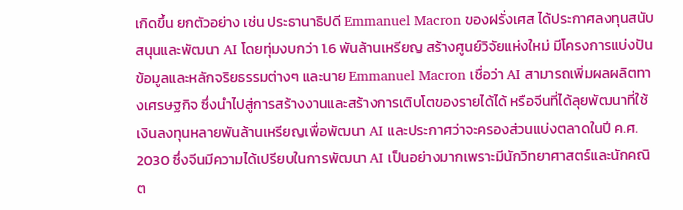เกิดขึ้น ยกตัวอย่าง เช่น ประธานาธิปดี Emmanuel Macron ของฝรั่งเศส ได้ประกาศลงทุนสนับสนุนและพัฒนา AI โดยทุ่มงบกว่า 1.6 พันล้านเหรียญ สร้างศูนย์วิจัยแห่งใหม่ มีโครงการแบ่งปันข้อมูลและหลักจริยธรรมต่างๆ และนาย Emmanuel Macron เชื่อว่า AI สามารถเพิ่มผลผลิตทางเศรษฐกิจ ซึ่งนำไปสู่การสร้างงานและสร้างการเติบโตของรายได้ได้ หรือจีนที่ได้ลุยพัฒนาที่ใช้เงินลงทุนหลายพันล้านเหรียญเพื่อพัฒนา AI และประกาศว่าจะครองส่วนแบ่งตลาดในปี ค.ศ. 2030 ซึ่งจีนมีความได้เปรียบในการพัฒนา AI เป็นอย่างมากเพราะมีนักวิทยาศาสตร์และนักคณิต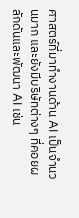ศาสตร์ที่มาทำงานด้าน AI เป็นจำนวนมาก และยังมีบริษัทต่างๆ ที่คอยผลักดันและพัฒนา AI เช่น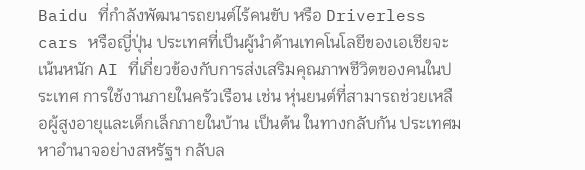Baidu ที่กำลังพัฒนารถยนต์ไร้คนขับ หรือ Driverless cars หรือญี่ปุ่น ประเทศที่เป็นผู้นำด้านเทคโนโลยีของเอเชียจะเน้นหนัก AI ที่เกี่ยวข้องกับการส่งเสริมคุณภาพชีวิตของคนในประเทศ การใช้งานภายในครัวเรือน เช่น หุ่นยนต์ที่สามารถช่วยเหลือผู้สูงอายุและเด็กเล็กภายในบ้าน เป็นต้น ในทางกลับกัน ประเทศมหาอำนาจอย่างสหรัฐฯ กลับล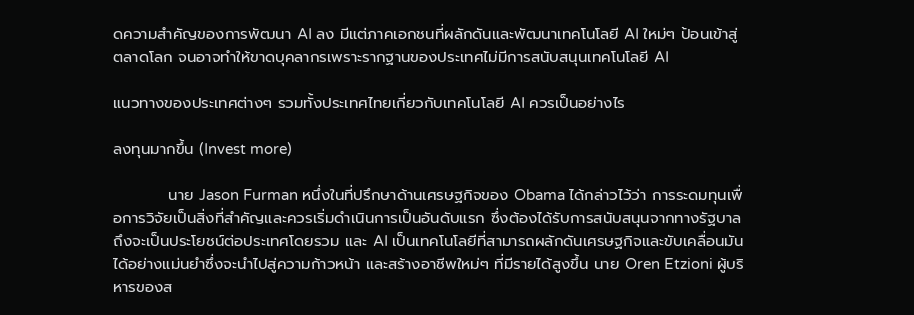ดความสำคัญของการพัฒนา AI ลง มีแต่ภาคเอกชนที่ผลักดันและพัฒนาเทคโนโลยี AI ใหม่ๆ ป้อนเข้าสู่ตลาดโลก จนอาจทำให้ขาดบุคลากรเพราะรากฐานของประเทศไม่มีการสนับสนุนเทคโนโลยี AI

แนวทางของประเทศต่างๆ รวมทั้งประเทศไทยเกี่ยวกับเทคโนโลยี AI ควรเป็นอย่างไร

ลงทุนมากขึ้น (Invest more)

          นาย Jason Furman หนึ่งในที่ปรึกษาด้านเศรษฐกิจของ Obama ได้กล่าวไว้ว่า การระดมทุนเพื่อการวิจัยเป็นสิ่งที่สำคัญและควรเริ่มดำเนินการเป็นอันดับแรก ซึ่งต้องได้รับการสนับสนุนจากทางรัฐบาลถึงจะเป็นประโยชน์ต่อประเทศโดยรวม และ AI เป็นเทคโนโลยีที่สามารถผลักดันเศรษฐกิจและขับเคลื่อนมันได้อย่างแม่นยำซึ่งจะนำไปสู่ความก้าวหน้า และสร้างอาชีพใหม่ๆ ที่มีรายได้สูงขึ้น นาย Oren Etzioni ผู้บริหารของส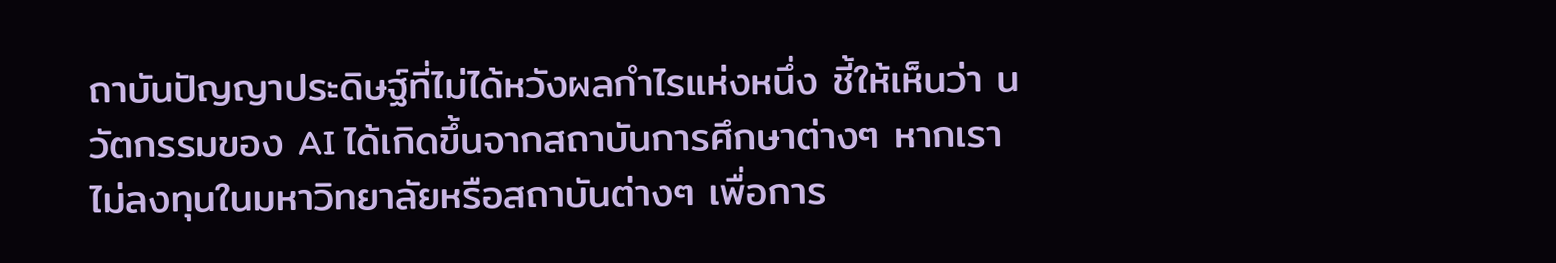ถาบันปัญญาประดิษฐ์ที่ไม่ได้หวังผลกำไรแห่งหนึ่ง ชี้ให้เห็นว่า นวัตกรรมของ AI ได้เกิดขึ้นจากสถาบันการศึกษาต่างๆ หากเราไม่ลงทุนในมหาวิทยาลัยหรือสถาบันต่างๆ เพื่อการ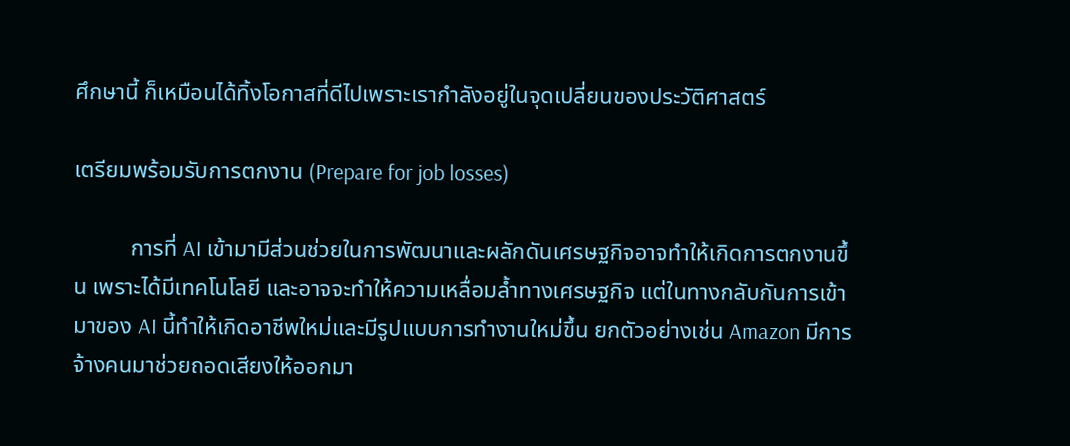ศึกษานี้ ก็เหมือนได้ทิ้งโอกาสที่ดีไปเพราะเรากำลังอยู่ในจุดเปลี่ยนของประวัติศาสตร์

เตรียมพร้อมรับการตกงาน (Prepare for job losses)

          การที่ AI เข้ามามีส่วนช่วยในการพัฒนาและผลักดันเศรษฐกิจอาจทำให้เกิดการตกงานขึ้น เพราะได้มีเทคโนโลยี และอาจจะทำให้ความเหลื่อมล้ำทางเศรษฐกิจ แต่ในทางกลับกันการเข้ามาของ AI นี้ทำให้เกิดอาชีพใหม่และมีรูปแบบการทำงานใหม่ขึ้น ยกตัวอย่างเช่น Amazon มีการจ้างคนมาช่วยถอดเสียงให้ออกมา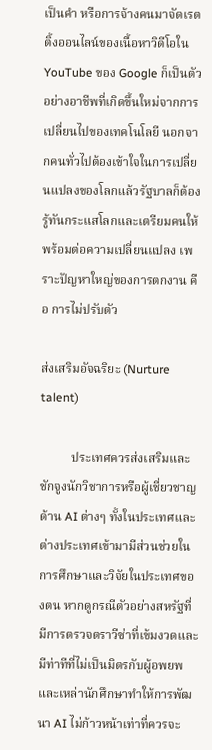เป็นคำ หรือการจ้างคนมาจัดเรตติ้งออนไลน์ของเนื้อหาวิดีโอใน YouTube ของ Google ก็เป็นตัวอย่างอาชีพที่เกิดขึ้นใหม่จากการเปลี่ยนไปของเทคโนโลยี นอกจากคนทั่วไปต้องเข้าใจในการเปลี่ยนแปลงของโลกแล้วรัฐบาลก็ต้องรู้ทันกระแสโลกและเตรียมคนให้พร้อมต่อความเปลี่ยนแปลง เพราะปัญหาใหญ่ของการตกงาน คือ การไม่ปรับตัว

ส่งเสริมอัจฉริยะ (Nurture talent)

          ประเทศควรส่งเสริมและชักจูงนักวิชาการหรือผู้เชี่ยวชาญด้าน AI ต่างๆ ทั้งในประเทศและต่างประเทศเข้ามามีส่วนช่วยในการศึกษาและวิจัยในประเทศของตน หากดูกรณีตัวอย่างสหรัฐที่มีการตรวจตราวีซ่าที่เข้มงวดและ มีท่าทีที่ไม่เป็นมิตรกับผู้อพยพและเหล่านักศึกษาทำให้การพัฒนา AI ไม่ก้าวหน้าเท่าที่ควรจะ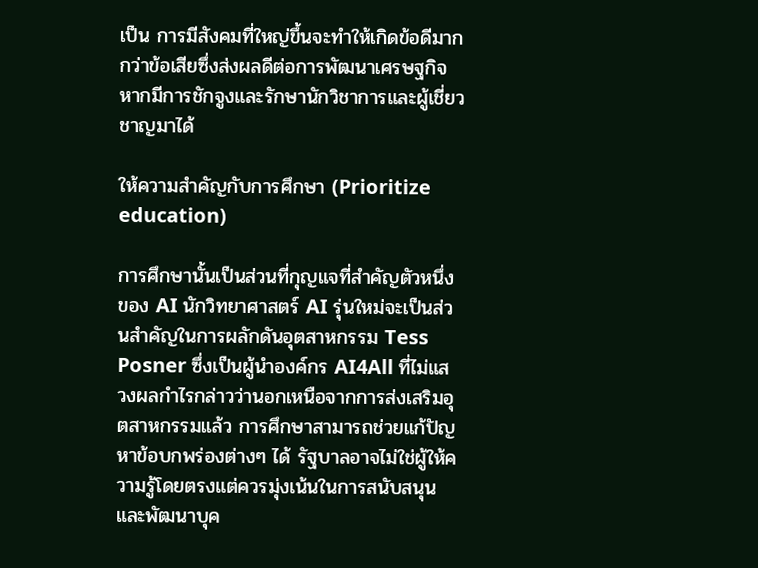เป็น การมีสังคมที่ใหญ่ขึ้นจะทำให้เกิดข้อดีมากกว่าข้อเสียซึ่งส่งผลดีต่อการพัฒนาเศรษฐกิจหากมีการชักจูงและรักษานักวิชาการและผู้เชี่ยวชาญมาได้

ให้ความสำคัญกับการศึกษา (Prioritize education)

การศึกษานั้นเป็นส่วนที่กุญแจที่สำคัญตัวหนึ่งของ AI นักวิทยาศาสตร์ AI รุ่นใหม่จะเป็นส่วนสำคัญในการผลักดันอุตสาหกรรม Tess Posner ซึ่งเป็นผู้นำองค์กร AI4All ที่ไม่แสวงผลกำไรกล่าวว่านอกเหนือจากการส่งเสริมอุตสาหกรรมแล้ว การศึกษาสามารถช่วยแก้ปัญหาข้อบกพร่องต่างๆ ได้ รัฐบาลอาจไม่ใช่ผู้ให้ความรู้โดยตรงแต่ควรมุ่งเน้นในการสนับสนุนและพัฒนาบุค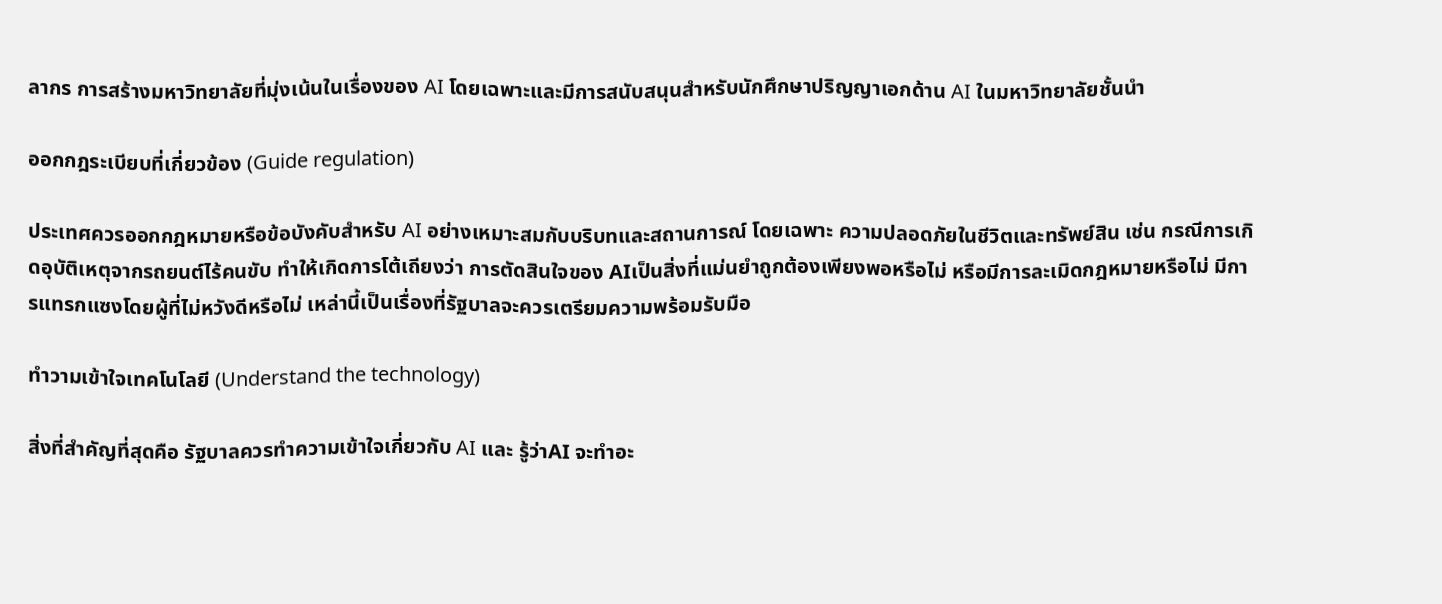ลากร การสร้างมหาวิทยาลัยที่มุ่งเน้นในเรื่องของ AI โดยเฉพาะและมีการสนับสนุนสำหรับนักศึกษาปริญญาเอกด้าน AI ในมหาวิทยาลัยชั้นนำ

ออกกฎระเบียบที่เกี่ยวข้อง (Guide regulation)

ประเทศควรออกกฎหมายหรือข้อบังคับสำหรับ AI อย่างเหมาะสมกับบริบทและสถานการณ์ โดยเฉพาะ ความปลอดภัยในชีวิตและทรัพย์สิน เช่น กรณีการเกิดอุบัติเหตุจากรถยนต์ไร้คนขับ ทำให้เกิดการโต้เถียงว่า การตัดสินใจของ AIเป็นสิ่งที่แม่นยำถูกต้องเพียงพอหรือไม่ หรือมีการละเมิดกฎหมายหรือไม่ มีการแทรกแซงโดยผู้ที่ไม่หวังดีหรือไม่ เหล่านี้เป็นเรื่องที่รัฐบาลจะควรเตรียมความพร้อมรับมือ

ทำวามเข้าใจเทคโนโลยี (Understand the technology)

สิ่งที่สำคัญที่สุดคือ รัฐบาลควรทำความเข้าใจเกี่ยวกับ AI และ รู้ว่าAI จะทำอะ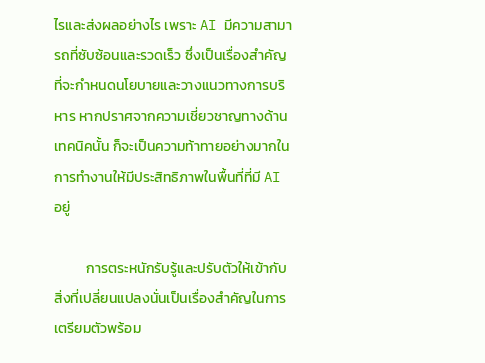ไรและส่งผลอย่างไร เพราะ AI มีความสามารถที่ซับซ้อนและรวดเร็ว ซึ่งเป็นเรื่องสำคัญที่จะกำหนดนโยบายและวางแนวทางการบริหาร หากปราศจากความเชี่ยวชาญทางด้านเทคนิคนั้น ก็จะเป็นความท้าทายอย่างมากในการทำงานให้มีประสิทธิภาพในพื้นที่ที่มี AI อยู่

          การตระหนักรับรู้และปรับตัวให้เข้ากับสิ่งที่เปลี่ยนแปลงนั่นเป็นเรื่องสำคัญในการเตรียมตัวพร้อม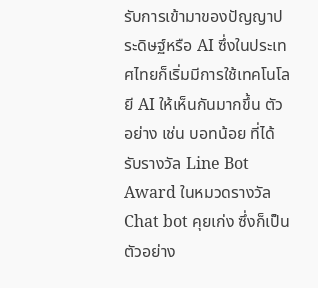รับการเข้ามาของปัญญาประดิษฐ์หรือ AI ซึ่งในประเทศไทยก็เริ่มมีการใช้เทคโนโลยี AI ให้เห็นกันมากขึ้น ตัวอย่าง เช่น บอทน้อย ที่ได้รับรางวัล Line Bot Award ในหมวดรางวัล Chat bot คุยเก่ง ซึ่งก็เป็นตัวอย่าง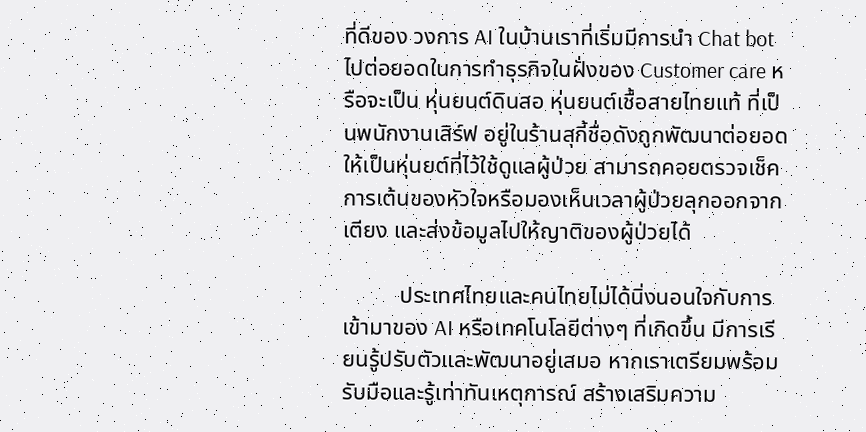ที่ดีของ วงการ AI ในบ้านเราที่เริ่มมีการนำ Chat bot ไปต่อยอดในการทำธุรกิจในฝั่งของ Customer care หรือจะเป็น หุ่นยนต์ดินสอ หุ่นยนต์เชื้อสายไทยแท้ ที่เป็นพนักงานเสิร์ฟ อยู่ในร้านสุกี้ชื่อดังถูกพัฒนาต่อยอด ให้เป็นหุ่นยต์ที่ไว้ใช้ดูแลผู้ป่วย สามารถคอยตรวจเช็คการเต้นของหัวใจหรือมองเห็นเวลาผู้ป่วยลุกออกจากเตียง และส่งข้อมูลไปให้ญาติของผู้ป่วยได้

          ประเทศไทยและคนไทยไม่ได้นิ่งนอนใจกับการเข้ามาของ AI หรือเทคโนโลยีต่างๆ ที่เกิดขึ้น มีการเรียนรู้ปรับตัวและพัฒนาอยู่เสมอ หากเราเตรียมพร้อมรับมือและรู้เท่าทันเหตุการณ์ สร้างเสริมความ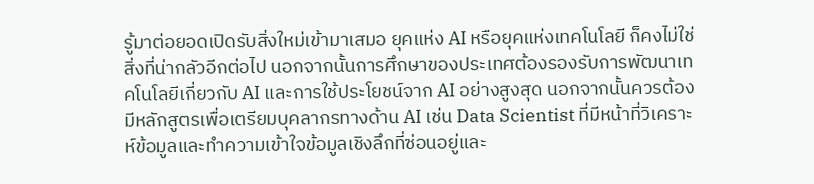รู้มาต่อยอดเปิดรับสิ่งใหม่เข้ามาเสมอ ยุคแห่ง AI หรือยุคแห่งเทคโนโลยี ก็คงไม่ใช่สิ่งที่น่ากลัวอีกต่อไป นอกจากนั้นการศึกษาของประเทศต้องรองรับการพัฒนาเทคโนโลยีเกี่ยวกับ AI และการใช้ประโยชน์จาก AI อย่างสูงสุด นอกจากนั้นควรต้องมีหลักสูตรเพื่อเตรียมบุคลากรทางด้าน AI เช่น Data Scientist ที่มีหน้าที่วิเคราะห์ข้อมูลและทำความเข้าใจข้อมูลเชิงลึกที่ซ่อนอยู่และ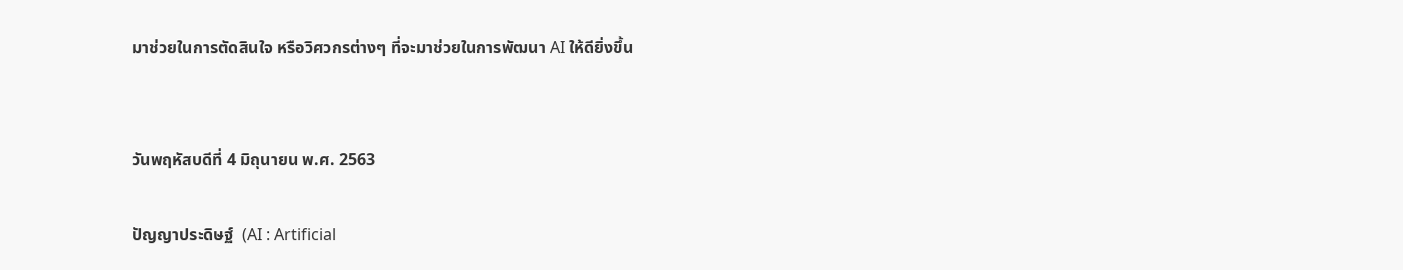มาช่วยในการตัดสินใจ หรือวิศวกรต่างๆ ที่จะมาช่วยในการพัฒนา AI ให้ดียิ่งขึ้น


วันพฤหัสบดีที่ 4 มิถุนายน พ.ศ. 2563

ปัญญาประดิษฐ์  (AI : Artificial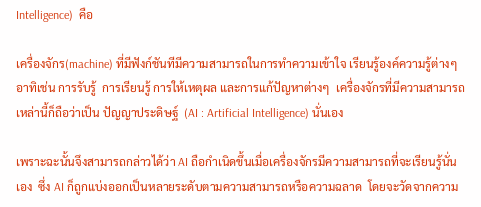Intelligence)  คือ

เครื่องจักร(machine) ที่มีฟังก์ชันทีมีความสามารถในการทำความเข้าใจ เรียนรู้องค์ความรู้ต่างๆ อาทิเช่น การรับรู้  การเรียนรู้ การให้เหตุผล และการแก้ปัญหาต่างๆ  เครื่องจักรที่มีความสามารถเหล่านี้ก็ถือว่าเป็น ปัญญาประดิษฐ์  (AI : Artificial Intelligence) นั่นเอง

เพราะฉะนั้นจึงสามารถกล่าวได้ว่า AI ถือกำเนิดขึ้นเมื่อเครื่องจักรมีความสามารถที่จะเรียนรู้นั่นเอง  ซึ่ง AI ก็ถูกแบ่งออกเป็นหลายระดับตามความสามารถหรือความฉลาด  โดยจะวัดจากความ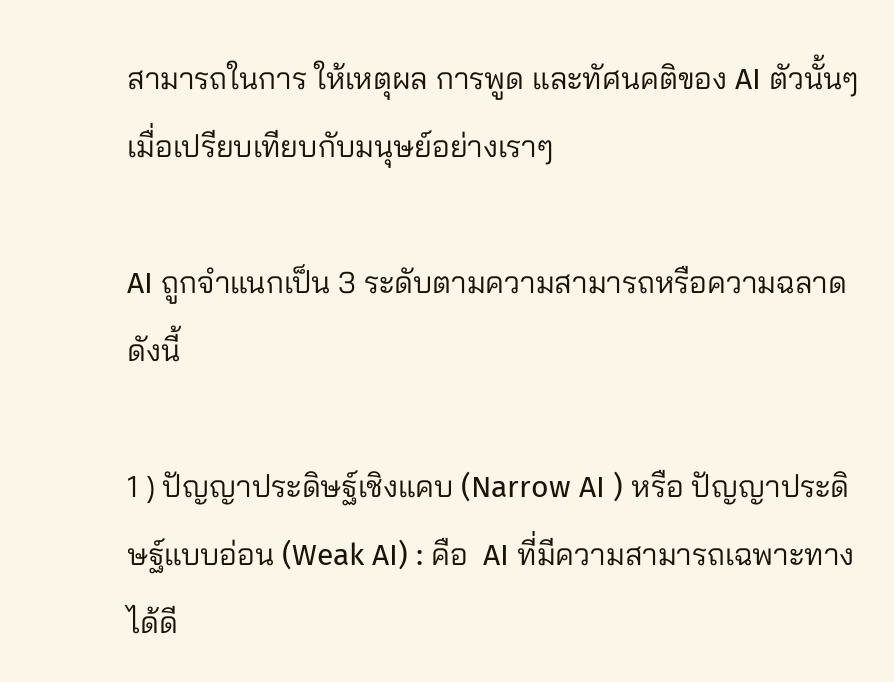สามารถในการ ให้เหตุผล การพูด และทัศนคติของ AI ตัวนั้นๆ เมื่อเปรียบเทียบกับมนุษย์อย่างเราๆ

AI ถูกจำแนกเป็น 3 ระดับตามความสามารถหรือความฉลาดดังนี้

1 ) ปัญญาประดิษฐ์เชิงแคบ (Narrow AI ) หรือ ปัญญาประดิษฐ์แบบอ่อน (Weak AI) : คือ  AI ที่มีความสามารถเฉพาะทางได้ดี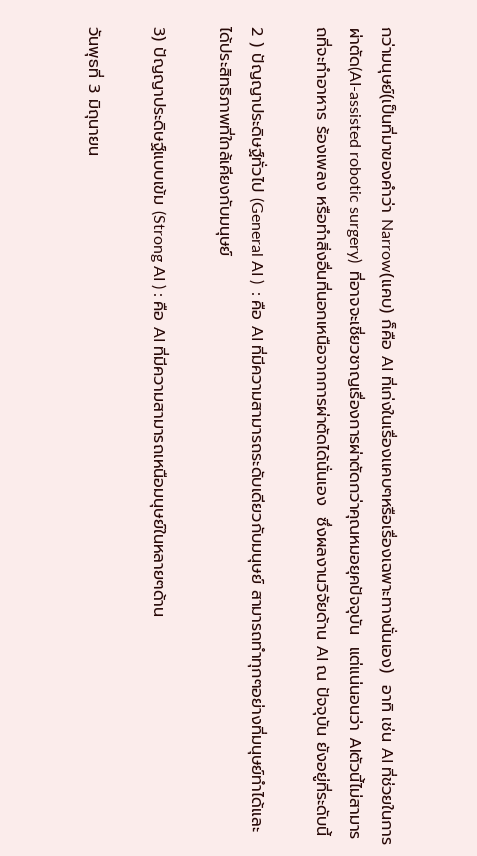กว่ามนุษย์(เป็นที่มาของคำว่า Narrow(แคบ) ก็คือ AI ที่เก่งในเรื่องเเคบๆหรือเรื่องเฉพาะทางนั่นเอง)  อาทิ เช่น AI ที่ช่วยในการผ่าตัด(AI-assisted robotic surgery)  ที่อาจจะเชี่ยวชาญเรื่องการผ่าตัดกว่าคุณหมอยุคปัจจุบัน  แต่แน่นอนว่า AIตัวนี้ไม่สามารถที่จะทำอาหาร ร้องเพลง หรือทำสิ่งอื่นที่นอกเหนือจากการผ่าตัดได้นั่นเอง  ซึ่งผลงานวิจัยด้าน AI ณ ปัจจุบัน ยังอยู่ที่ระดับนี้

2 ) ปัญญาประดิษฐ์ทั่วไป (General AI )  : คือ AI ที่มีความสามารถระดับเดียวกับมนุษย์ สามารถทำทุกๆอย่างที่มนุษย์ทำได้และได้ประสิทธิภาพที่ใกล้เคียงกับมนุษย์

3) ปัญญาประดิษฐ์แบบเข้ม (Strong AI ) : คือ AI ที่มีความสามารถเหนือมนุษย์ในหลายๆด้าน

วันพุธที่ 3 มิถุนายน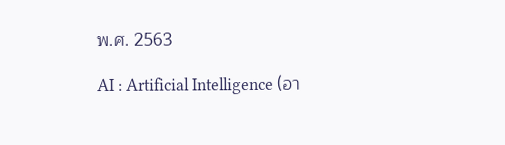พ.ศ. 2563

AI : Artificial Intelligence (อา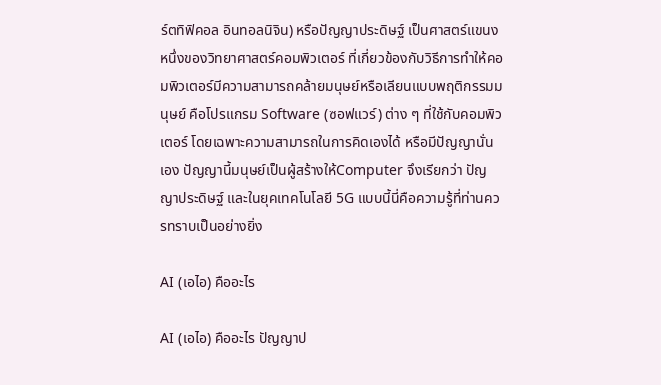ร์ตทิฟิคอล อินทอลนิจิน) หรือปัญญาประดิษฐ์ เป็นศาสตร์แขนงหนึ่งของวิทยาศาสตร์คอมพิวเตอร์ ที่เกี่ยวข้องกับวิธีการทำให้คอมพิวเตอร์มีความสามารถคล้ายมนุษย์หรือเลียนแบบพฤติกรรมมนุษย์ คือโปรแกรม Software (ซอฟแวร์) ต่าง ๆ ที่ใช้กับคอมพิวเตอร์ โดยเฉพาะความสามารถในการคิดเองได้ หรือมีปัญญานั่นเอง ปัญญานี้มนุษย์เป็นผู้สร้างให้Computer จึงเรียกว่า ปัญญาประดิษฐ์ และในยุคเทคโนโลยี 5G แบบนี้นี่คือความรู้ที่ท่านควรทราบเป็นอย่างยิ่ง

AI (เอไอ) คืออะไร

AI (เอไอ) คืออะไร ปัญญาป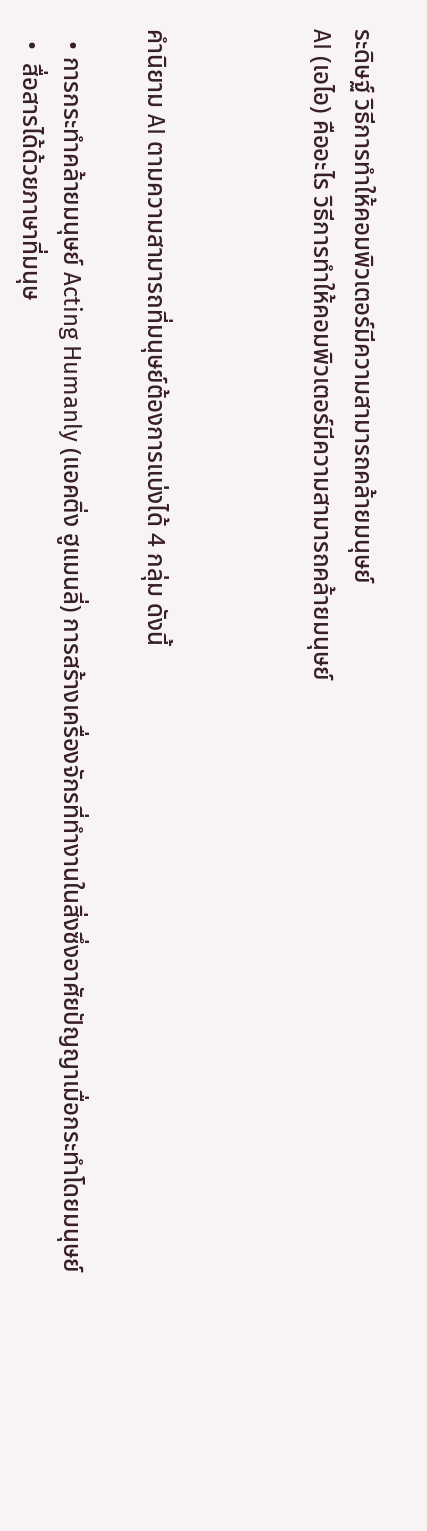ระดิษฐ์ วิธีการทำให้คอมพิวเตอร์มีความสามารถคล้ายมนุษย์
AI (เอไอ) คืออะไร วิธีการทำให้คอมพิวเตอร์มีความสามารถคล้ายมนุษย์



คำนิยาม AI ตามความสามารถที่มนุษย์ต้องการแบ่งได้ 4 กลุ่ม ดังนี้

  • การกระทำคล้ายมนุษย์ Acting Humanly (แอคติ่ง ฮูแมนลี่) การสร้างเครื่องจักรที่ทำงานในสิ่งซึ่งอาศัยปัญญาเมื่อกระทำโดยมนุษย์
  •  สื่อสารได้ด้วยภาษาที่มนุษ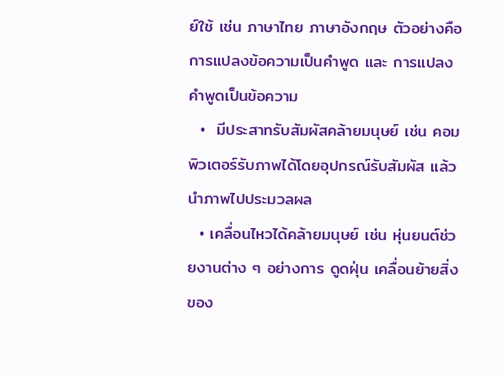ย์ใช้ เช่น ภาษาไทย ภาษาอังกฤษ ตัวอย่างคือ การแปลงข้อความเป็นคำพูด และ การแปลงคำพูดเป็นข้อความ
  •  มีประสาทรับสัมผัสคล้ายมนุษย์ เช่น คอมพิวเตอร์รับภาพได้โดยอุปกรณ์รับสัมผัส แล้วนำภาพไปประมวลผล
  • เคลื่อนไหวได้คล้ายมนุษย์ เช่น หุ่นยนต์ช่วยงานต่าง ๆ อย่างการ ดูดฝุ่น เคลื่อนย้ายสิ่งของ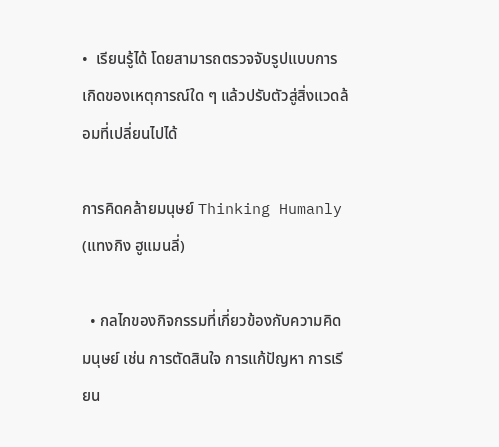•  เรียนรู้ได้ โดยสามารถตรวจจับรูปแบบการเกิดของเหตุการณ์ใด ๆ แล้วปรับตัวสู่สิ่งแวดล้อมที่เปลี่ยนไปได้

การคิดคล้ายมนุษย์ Thinking Humanly (แทงกิง ฮูแมนลี่)

  • กลไกของกิจกรรมที่เกี่ยวข้องกับความคิดมนุษย์ เช่น การตัดสินใจ การแก้ปัญหา การเรียน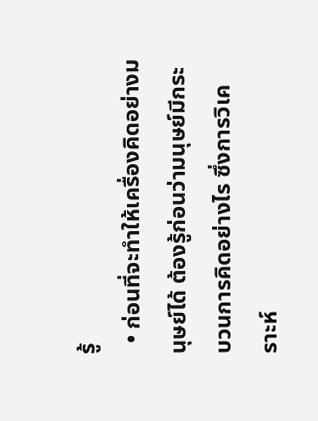รู้
  • ก่อนที่จะทำให้เครื่องคิดอย่างมนุษย์ได้ ต้องรู้ก่อนว่ามนุษย์มีกระบวนการคิดอย่างไร ซึ่งการวิเคราะห์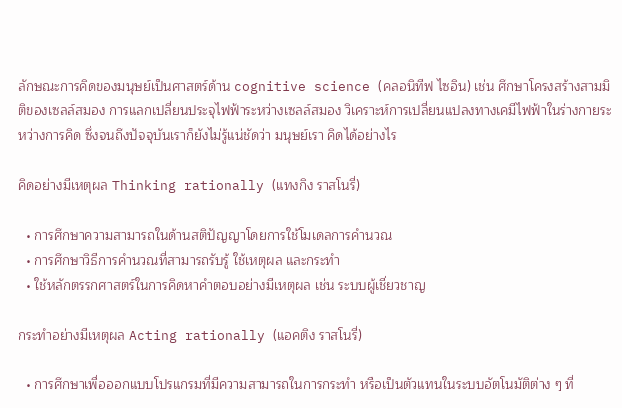ลักษณะการคิดของมนุษย์เป็นศาสตร์ด้าน cognitive science (คลอนิทีฟ ไซอิน) เช่น ศึกษาโครงสร้างสามมิติของเซลล์สมอง การแลกเปลี่ยนประจุไฟฟ้าระหว่างเซลล์สมอง วิเคราะห์การเปลี่ยนแปลงทางเคมีไฟฟ้าในร่างกายระหว่างการคิด ซึ่งจนถึงปัจจุบันเราก็ยังไม่รู้แน่ชัดว่า มนุษย์เรา คิดได้อย่างไร

คิดอย่างมีเหตุผล Thinking rationally (แทงกิง ราสโนรี่)

  • การศึกษาความสามารถในด้านสติปัญญาโดยการใช้โมเดลการคำนวณ
  • การศึกษาวิธีการคำนวณที่สามารถรับรู้ ใช้เหตุผล และกระทำ
  • ใช้หลักตรรกศาสตร์ในการคิดหาคำตอบอย่างมีเหตุผล เช่น ระบบผู้เชี่ยวชาญ

กระทำอย่างมีเหตุผล Acting rationally (แอคติง ราสโนรี่)

  • การศึกษาเพื่อออกแบบโปรแกรมที่มีความสามารถในการกระทำ หรือเป็นตัวแทนในระบบอัตโนมัติต่าง ๆ ที่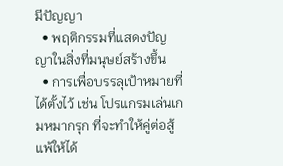มีปัญญา
  • พฤติกรรมที่แสดงปัญญาในสิ่งที่มนุษย์สร้างขึ้น
  • การเพื่อบรรลุเป้าหมายที่ได้ตั้งไว้ เช่น โปรแกรมเล่นเกมหมากรุก ที่จะทำให้คู่ต่อสู้แพ้ให้ได้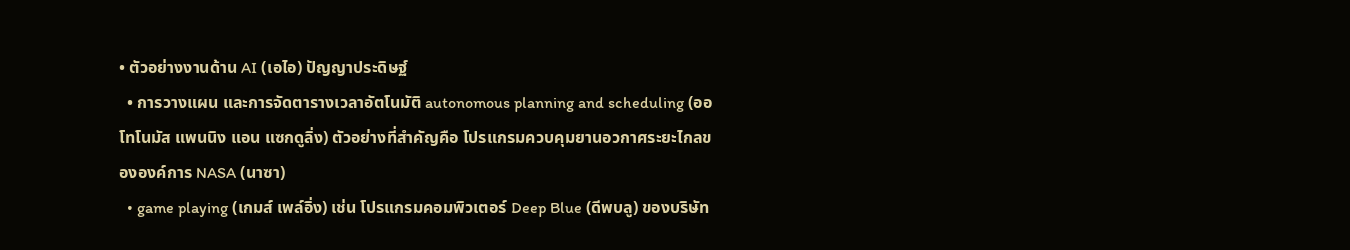• ตัวอย่างงานด้าน AI (เอไอ) ปัญญาประดิษฐ์
  • การวางแผน และการจัดตารางเวลาอัตโนมัติ autonomous planning and scheduling (ออโทโนมัส แพนนิง แอน แซกดูลิ่ง) ตัวอย่างที่สำคัญคือ โปรแกรมควบคุมยานอวกาศระยะไกลขององค์การ NASA (นาซา)
  • game playing (เกมส์ เพล์อิ่ง) เช่น โปรแกรมคอมพิวเตอร์ Deep Blue (ดีพบลู) ของบริษัท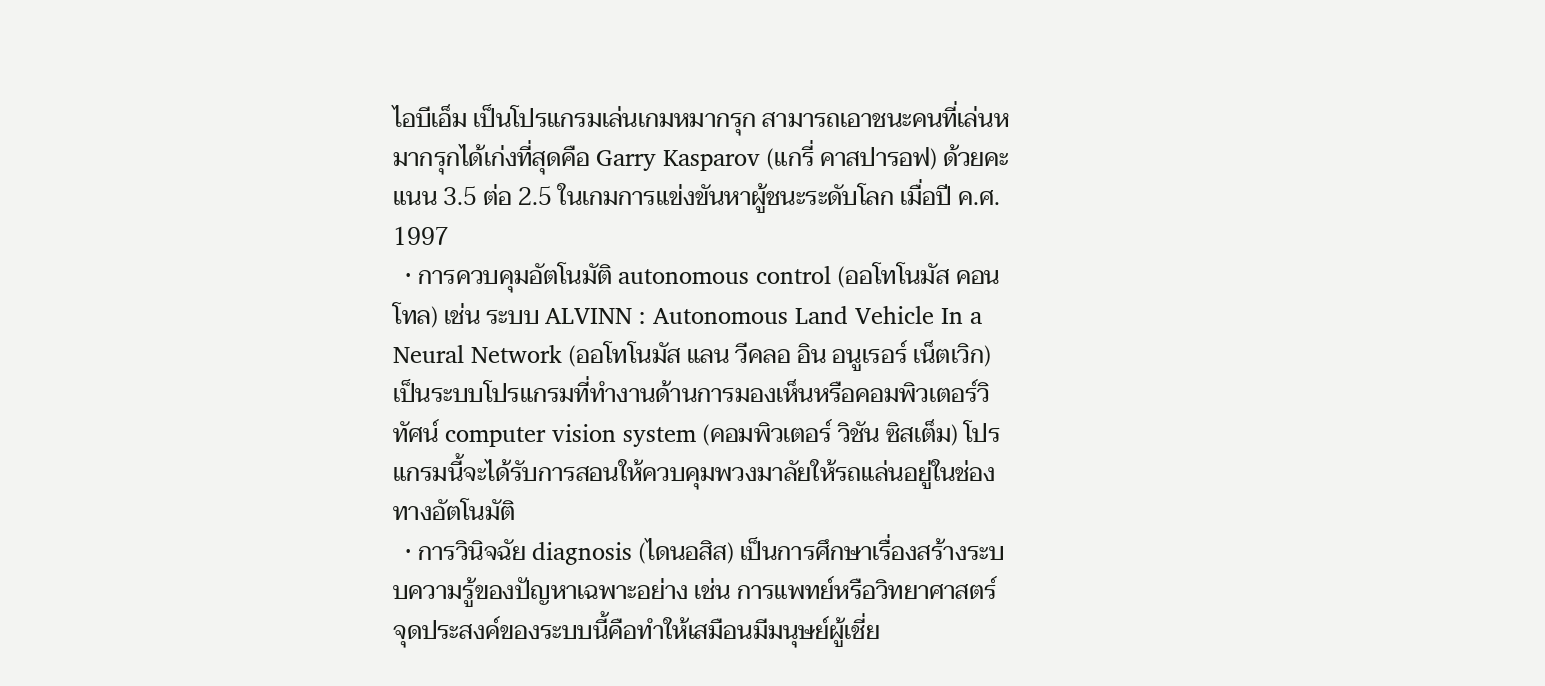ไอบีเอ็ม เป็นโปรแกรมเล่นเกมหมากรุก สามารถเอาชนะคนที่เล่นหมากรุกได้เก่งที่สุดคือ Garry Kasparov (แกรี่ คาสปารอฟ) ด้วยคะแนน 3.5 ต่อ 2.5 ในเกมการแข่งขันหาผู้ชนะระดับโลก เมื่อปี ค.ศ. 1997
  • การควบคุมอัตโนมัติ autonomous control (ออโทโนมัส คอนโทล) เช่น ระบบ ALVINN : Autonomous Land Vehicle In a Neural Network (ออโทโนมัส แลน วีคลอ อิน อนูเรอร์ เน็ตเวิก) เป็นระบบโปรแกรมที่ทำงานด้านการมองเห็นหรือคอมพิวเตอร์วิทัศน์ computer vision system (คอมพิวเตอร์ วิชัน ซิสเต็ม) โปรแกรมนี้จะได้รับการสอนให้ควบคุมพวงมาลัยให้รถแล่นอยู่ในช่องทางอัตโนมัติ
  • การวินิจฉัย diagnosis (ไดนอสิส) เป็นการศึกษาเรื่องสร้างระบบความรู้ของปัญหาเฉพาะอย่าง เช่น การแพทย์หรือวิทยาศาสตร์ จุดประสงค์ของระบบนี้คือทำให้เสมือนมีมนุษย์ผู้เชี่ย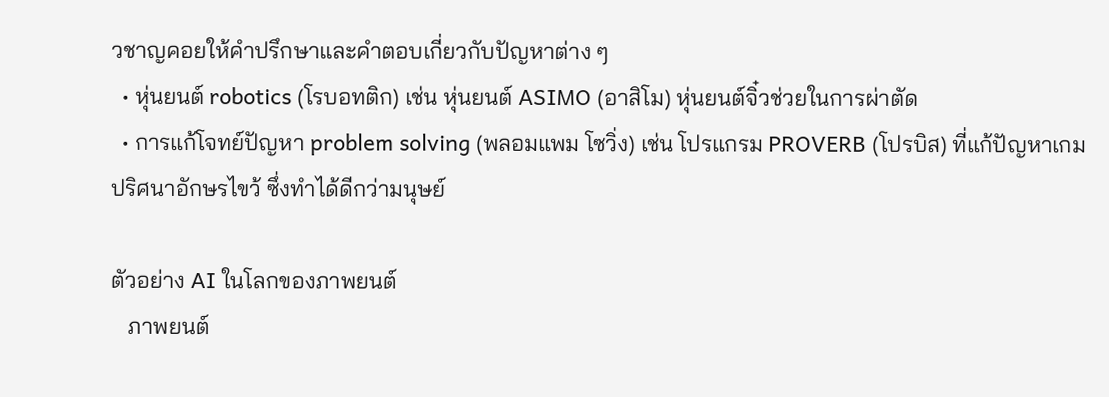วชาญคอยให้คำปรึกษาและคำตอบเกี่ยวกับปัญหาต่าง ๆ
  • หุ่นยนต์ robotics (โรบอทติก) เช่น หุ่นยนต์ ASIMO (อาสิโม) หุ่นยนต์จิ๋วช่วยในการผ่าตัด
  • การแก้โจทย์ปัญหา problem solving (พลอมแพม โซวิ่ง) เช่น โปรแกรม PROVERB (โปรบิส) ที่แก้ปัญหาเกมปริศนาอักษรไขว้ ซึ่งทำได้ดีกว่ามนุษย์

ตัวอย่าง AI ในโลกของภาพยนต์
   ภาพยนต์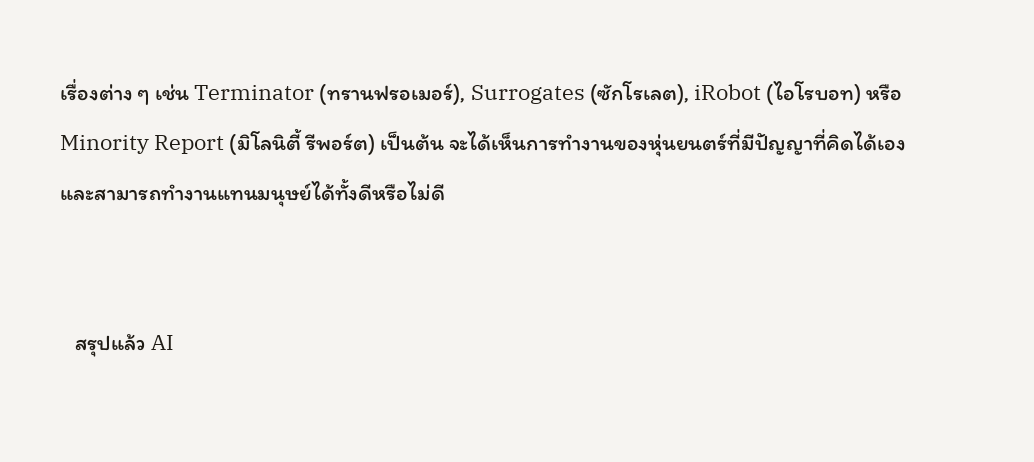เรื่องต่าง ๆ เช่น Terminator (ทรานฟรอเมอร์), Surrogates (ซักโรเลต), iRobot (ไอโรบอท) หรือ Minority Report (มิโลนิตี้ รีพอร์ต) เป็นต้น จะได้เห็นการทำงานของหุ่นยนตร์ที่มีปัญญาที่คิดได้เอง และสามารถทำงานแทนมนุษย์ได้ทั้งดีหรือไม่ดี


   สรุปแล้ว AI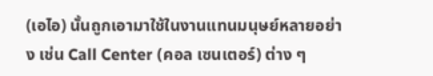(เอไอ) นั้นถูกเอามาใช้ในงานแทนมนุษย์หลายอย่าง เช่น Call Center (คอล เซนเตอร์) ต่าง ๆ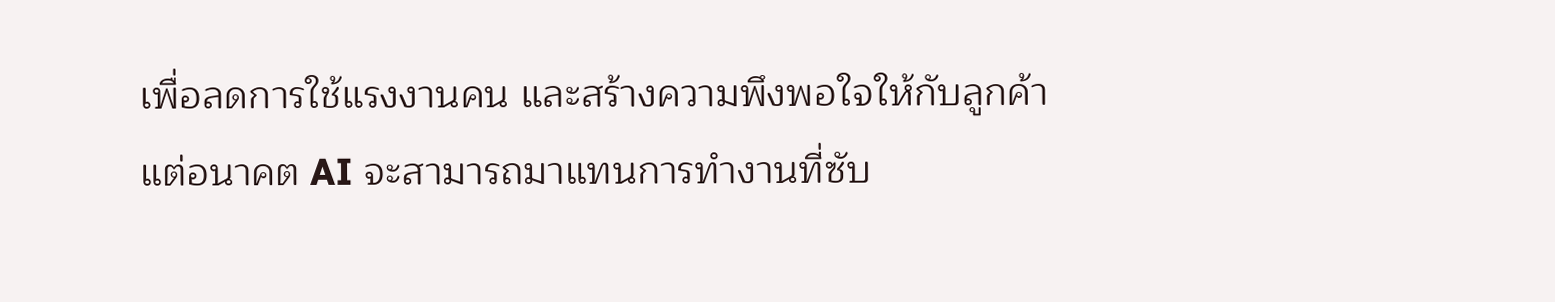เพื่อลดการใช้แรงงานคน และสร้างความพึงพอใจให้กับลูกค้า แต่อนาคต AI จะสามารถมาแทนการทำงานที่ซับ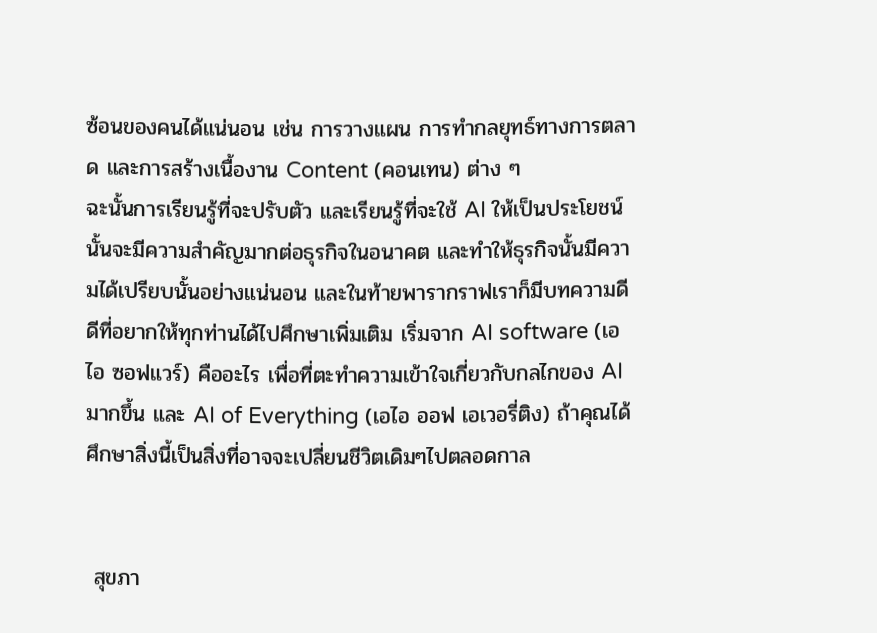ซ้อนของคนได้แน่นอน เช่น การวางแผน การทำกลยุทธ์ทางการตลาด และการสร้างเนื้องาน Content (คอนเทน) ต่าง ๆ
ฉะนั้นการเรียนรู้ที่จะปรับตัว และเรียนรู้ที่จะใช้ AI ให้เป็นประโยชน์นั้นจะมีความสำคัญมากต่อธุรกิจในอนาคต และทำให้ธุรกิจนั้นมีความได้เปรียบนั้นอย่างแน่นอน และในท้ายพารากราฟเราก็มีบทความดีดีที่อยากให้ทุกท่านได้ไปศึกษาเพิ่มเติม เริ่มจาก AI software (เอไอ ซอฟแวร์) คืออะไร เพื่อที่ตะทำความเข้าใจเกี่ยวกับกลไกของ AI มากขึ้น และ AI of Everything (เอไอ ออฟ เอเวอรี่ติง) ถ้าคุณได้ศึกษาสิ่งนี้เป็นสิ่งที่อาจจะเปลี่ยนชีวิตเดิมๆไปตลอดกาล


 สุขภา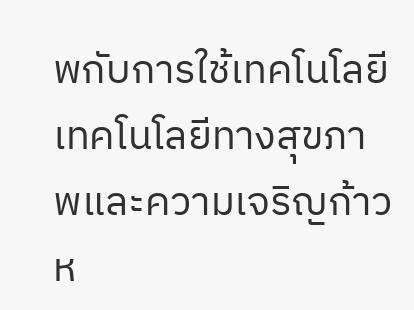พกับการใช้เทคโนโลยี เทคโนโลยีทางสุขภาพและความเจริญก้าวห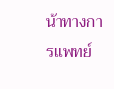น้าทางการแพทย์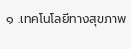๑ .เทคโนโลยีทางสุขภาพ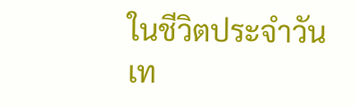ในชีวิตประจำวัน               เท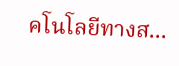คโนโลยีทางส...